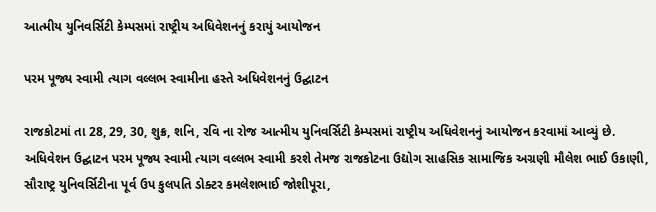આત્મીય યુનિવર્સિટી કેમ્પસમાં રાષ્ટ્રીય અધિવેશનનું કરાયું આયોજન

પરમ પૂજ્ય સ્વામી ત્યાગ વલ્લભ સ્વામીના હસ્તે અધિવેશનનું ઉદ્ઘાટન

રાજકોટમાં તા 28, 29, 30, શુક્ર, શનિ, રવિ ના રોજ આત્મીય યુનિવર્સિટી કેમ્પસમાં રાષ્ટ્રીય અધિવેશનનું આયોજન કરવામાં આવ્યું છે. અધિવેશન ઉદ્ઘાટન પરમ પૂજ્ય સ્વામી ત્યાગ વલ્લભ સ્વામી કરશે તેમજ રાજકોટના ઉદ્યોગ સાહસિક સામાજિક અગ્રણી મૌલેશ ભાઈ ઉકાણી, સૌરાષ્ટ્ર યુનિવર્સિટીના પૂર્વ ઉપ કુલપતિ ડોક્ટર કમલેશભાઈ જોશીપૂરા,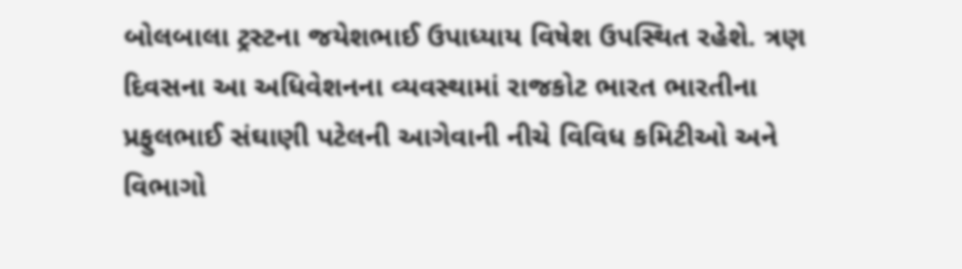બોલબાલા ટ્રસ્ટના જયેશભાઈ ઉપાધ્યાય વિષેશ ઉપસ્થિત રહેશે. ત્રણ દિવસના આ અધિવેશનના વ્યવસ્થામાં રાજકોટ ભારત ભારતીના પ્રફુલભાઈ સંઘાણી પટેલની આગેવાની નીચે વિવિધ કમિટીઓ અને વિભાગો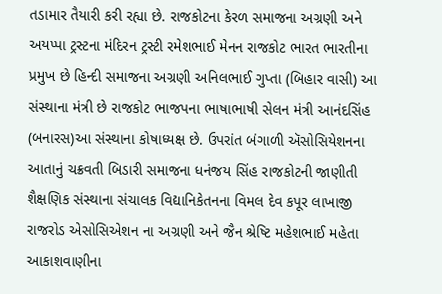તડામાર તૈયારી કરી રહ્યા છે. રાજકોટના કેરળ સમાજના અગ્રણી અને અયપ્પા ટ્રસ્ટના મંદિરન ટ્રસ્ટી રમેશભાઈ મેનન રાજકોટ ભારત ભારતીના પ્રમુખ છે હિન્દી સમાજના અગ્રણી અનિલભાઈ ગુપ્તા (બિહાર વાસી) આ સંસ્થાના મંત્રી છે રાજકોટ ભાજપના ભાષાભાષી સેલન મંત્રી આનંદસિંહ (બનારસ)આ સંસ્થાના કોષાધ્યક્ષ છે. ઉપરાંત બંગાળી ઍસોસિયેશનના આતાનું ચક્રવતી બિડારી સમાજના ધનંજય સિંહ રાજકોટની જાણીતી શૈક્ષણિક સંસ્થાના સંચાલક વિદ્યાનિકેતનના વિમલ દેવ કપૂર લાખાજી રાજરોડ એસોસિએશન ના અગ્રણી અને જૈન શ્રેષ્ટિ મહેશભાઈ મહેતા આકાશવાણીના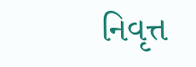નિવૃત્ત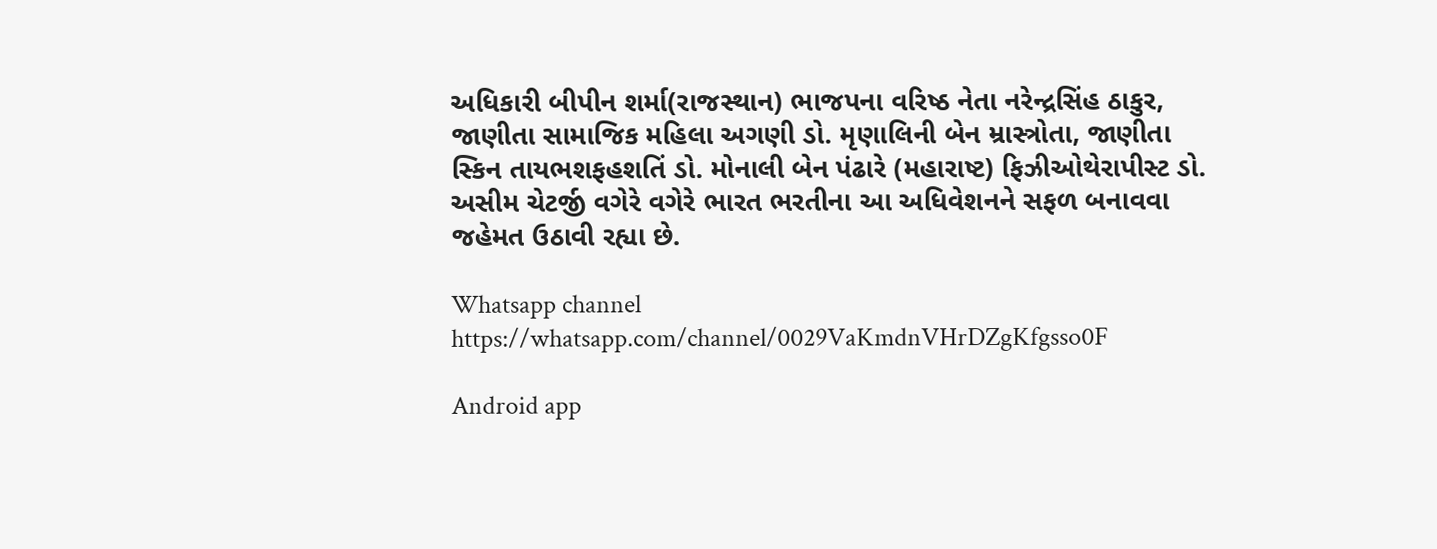અધિકારી બીપીન શર્મા(રાજસ્થાન) ભાજપના વરિષ્ઠ નેતા નરેન્દ્રસિંહ ઠાકુર, જાણીતા સામાજિક મહિલા અગણી ડો. મૃણાલિની બેન મ્રાસ્ત્રોતા, જાણીતા સ્કિન તાયભશફહશતિં ડો. મોનાલી બેન પંઢારે (મહારાષ્ટ) ફિઝીઓથેરાપીસ્ટ ડો. અસીમ ચેટર્જી વગેરે વગેરે ભારત ભરતીના આ અધિવેશનને સફળ બનાવવા જહેમત ઉઠાવી રહ્યા છે.

Whatsapp channel https://whatsapp.com/channel/0029VaKmdnVHrDZgKfgsso0F

Android app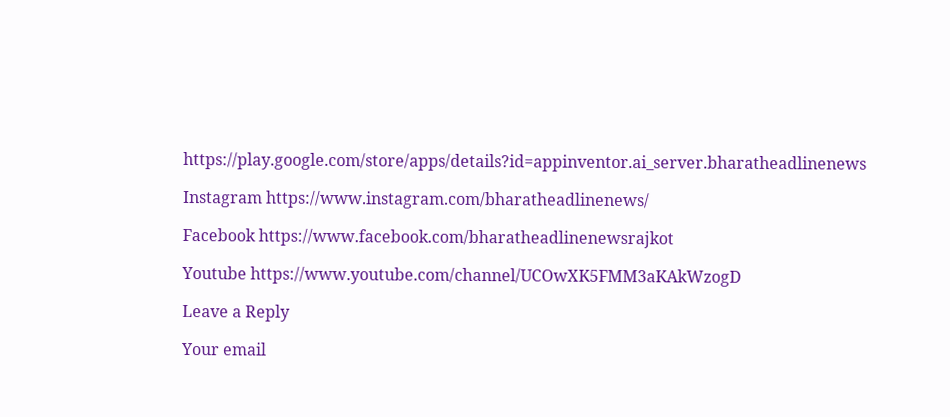https://play.google.com/store/apps/details?id=appinventor.ai_server.bharatheadlinenews

Instagram https://www.instagram.com/bharatheadlinenews/

Facebook https://www.facebook.com/bharatheadlinenewsrajkot

Youtube https://www.youtube.com/channel/UCOwXK5FMM3aKAkWzogD

Leave a Reply

Your email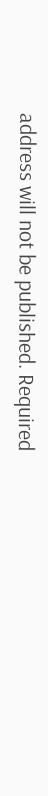address will not be published. Required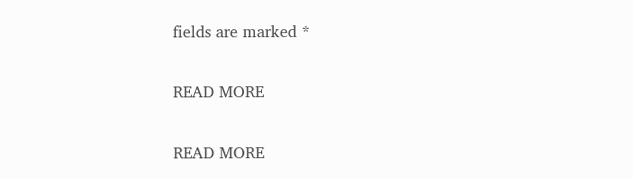fields are marked *

READ MORE

READ MORE